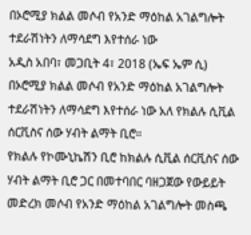በኦሮሚያ ክልል መሶብ የአንድ ማዕከል አገልግሎት ተደራሽነትን ለማሳደግ እየተሰራ ነው
አዲስ አበባ፣ መጋቢት 4፣ 2018 (ኤፍ ኤም ሲ) በኦሮሚያ ክልል መሶብ የአንድ ማዕከል አገልግሎት ተደራሽነትን ለማሳደግ እየተሰራ ነው አለ የክልሉ ሲቪል ሰርቪስና ሰው ሃብት ልማት ቢሮ።
የክልሉ የኮሙኒኬሽን ቢሮ ከክልሉ ሲቪል ሰርቪስና ሰው ሃብት ልማት ቢሮ ጋር በመተባበር ባዘጋጀው የውይይት መድረክ መሶብ የአንድ ማዕከል አገልግሎት መስጫ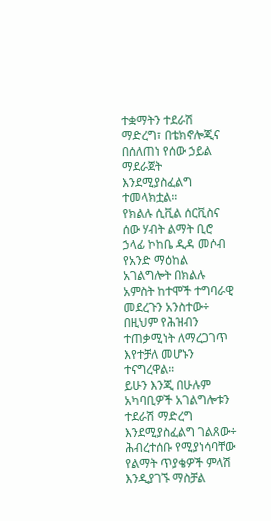ተቋማትን ተደራሽ ማድረግ፣ በቴክኖሎጂና በሰለጠነ የሰው ኃይል ማደራጀት እንደሚያስፈልግ ተመላክቷል።
የክልሉ ሲቪል ሰርቪስና ሰው ሃብት ልማት ቢሮ ኃላፊ ኮከቤ ዲዳ መሶብ የአንድ ማዕከል አገልግሎት በክልሉ አምስት ከተሞች ተግባራዊ መደረጉን አንስተው÷ በዚህም የሕዝብን ተጠቃሚነት ለማረጋገጥ እየተቻለ መሆኑን ተናግረዋል።
ይሁን እንጂ በሁሉም አካባቢዎች አገልግሎቱን ተደራሽ ማድረግ እንደሚያስፈልግ ገልጸው÷ ሕብረተሰቡ የሚያነሳባቸው የልማት ጥያቄዎች ምላሽ እንዲያገኙ ማስቻል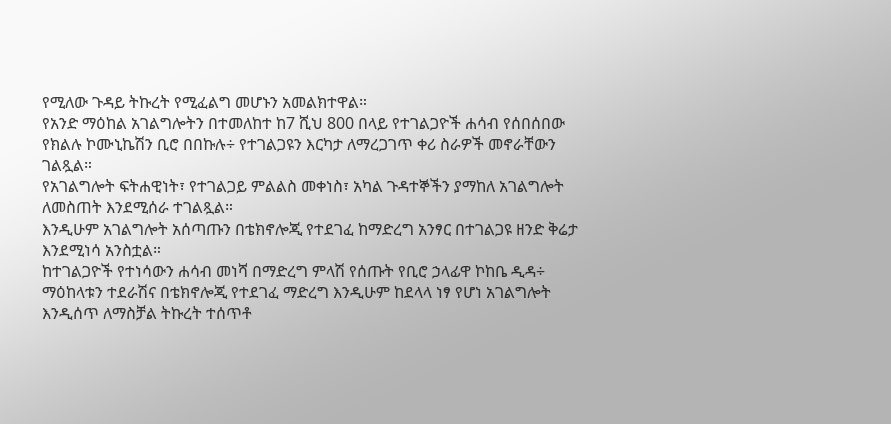የሚለው ጉዳይ ትኩረት የሚፈልግ መሆኑን አመልክተዋል።
የአንድ ማዕከል አገልግሎትን በተመለከተ ከ7 ሺህ 800 በላይ የተገልጋዮች ሐሳብ የሰበሰበው የክልሉ ኮሙኒኬሽን ቢሮ በበኩሉ÷ የተገልጋዩን እርካታ ለማረጋገጥ ቀሪ ስራዎች መኖራቸውን ገልጿል።
የአገልግሎት ፍትሐዊነት፣ የተገልጋይ ምልልስ መቀነስ፣ አካል ጉዳተኞችን ያማከለ አገልግሎት ለመስጠት እንደሚሰራ ተገልጿል።
እንዲሁም አገልግሎት አሰጣጡን በቴክኖሎጂ የተደገፈ ከማድረግ አንፃር በተገልጋዩ ዘንድ ቅሬታ እንደሚነሳ አንስቷል።
ከተገልጋዮች የተነሳውን ሐሳብ መነሻ በማድረግ ምላሽ የሰጡት የቢሮ ኃላፊዋ ኮከቤ ዲዳ÷ ማዕከላቱን ተደራሽና በቴክኖሎጂ የተደገፈ ማድረግ እንዲሁም ከደላላ ነፃ የሆነ አገልግሎት እንዲሰጥ ለማስቻል ትኩረት ተሰጥቶ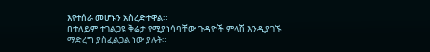እየተሰራ መሆኑን አስረድተዋል።
በተለይም ተገልጋዩ ቅሬታ የሚያነሳባቸው ጉዳዮች ምላሽ እንዲያገኙ ማድረግ ያስፈልጋል ነው ያሉት።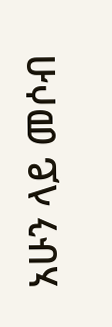አሁን ላይ መሶብ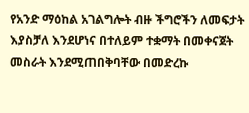የአንድ ማዕከል አገልግሎት ብዙ ችግሮችን ለመፍታት እያስቻለ እንደሆነና በተለይም ተቋማት በመቀናጀት መስራት እንደሚጠበቅባቸው በመድረኩ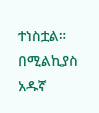ተነስቷል።
በሚልኪያስ አዱኛ